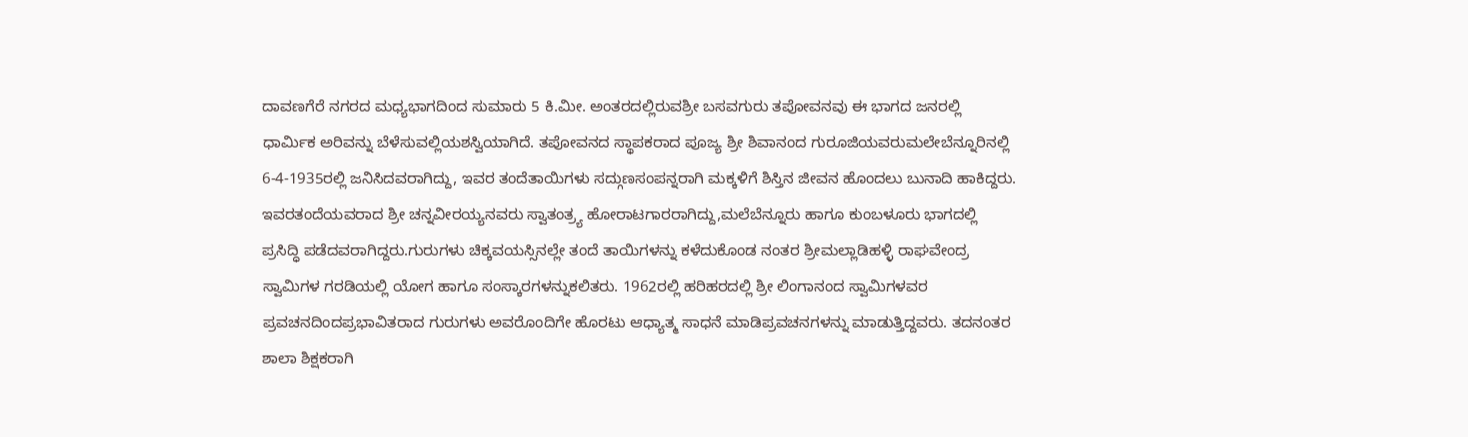ದಾವಣಗೆರೆ ನಗರದ ಮಧ್ಯಭಾಗದಿಂದ ಸುಮಾರು 5 ಕಿ.ಮೀ. ಅಂತರದಲ್ಲಿರುವಶ್ರೀ ಬಸವಗುರು ತಪೋವನವು ಈ ಭಾಗದ ಜನರಲ್ಲಿ ಧಾರ್ಮಿಕ ಅರಿವನ್ನು ಬೆಳೆಸುವಲ್ಲಿಯಶಸ್ವಿಯಾಗಿದೆ. ತಪೋವನದ ಸ್ಥಾಪಕರಾದ ಪೂಜ್ಯ ಶ್ರೀ ಶಿವಾನಂದ ಗುರೂಜಿಯವರುಮಲೇಬೆನ್ನೂರಿನಲ್ಲಿ 6-4-1935ರಲ್ಲಿ ಜನಿಸಿದವರಾಗಿದ್ದು, ಇವರ ತಂದೆತಾಯಿಗಳು ಸದ್ಗುಣಸಂಪನ್ನರಾಗಿ ಮಕ್ಕಳಿಗೆ ಶಿಸ್ತಿನ ಜೀವನ ಹೊಂದಲು ಬುನಾದಿ ಹಾಕಿದ್ದರು. ಇವರತಂದೆಯವರಾದ ಶ್ರೀ ಚನ್ನವೀರಯ್ಯನವರು ಸ್ವಾತಂತ್ರ್ಯ ಹೋರಾಟಗಾರರಾಗಿದ್ದು,ಮಲೆಬೆನ್ನೂರು ಹಾಗೂ ಕುಂಬಳೂರು ಭಾಗದಲ್ಲಿ ಪ್ರಸಿದ್ಧಿ ಪಡೆದವರಾಗಿದ್ದರು.ಗುರುಗಳು ಚಿಕ್ಕವಯಸ್ಸಿನಲ್ಲೇ ತಂದೆ ತಾಯಿಗಳನ್ನು ಕಳೆದುಕೊಂಡ ನಂತರ ಶ್ರೀಮಲ್ಲಾಡಿಹಳ್ಳಿ ರಾಘವೇಂದ್ರ ಸ್ವಾಮಿಗಳ ಗರಡಿಯಲ್ಲಿ ಯೋಗ ಹಾಗೂ ಸಂಸ್ಕಾರಗಳನ್ನುಕಲಿತರು. 1962ರಲ್ಲಿ ಹರಿಹರದಲ್ಲಿ ಶ್ರೀ ಲಿಂಗಾನಂದ ಸ್ವಾಮಿಗಳವರ ಪ್ರವಚನದಿಂದಪ್ರಭಾವಿತರಾದ ಗುರುಗಳು ಅವರೊಂದಿಗೇ ಹೊರಟು ಆಧ್ಯಾತ್ಮ ಸಾಧನೆ ಮಾಡಿಪ್ರವಚನಗಳನ್ನು ಮಾಡುತ್ತಿದ್ದವರು. ತದನಂತರ ಶಾಲಾ ಶಿಕ್ಷಕರಾಗಿ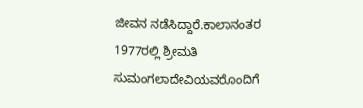ಜೀವನ ನಡೆಸಿದ್ದಾರೆ.ಕಾಲಾನಂತರ 1977ರಲ್ಲಿ ಶ್ರೀಮತಿ ಸುಮಂಗಲಾದೇವಿಯವರೊಂದಿಗೆ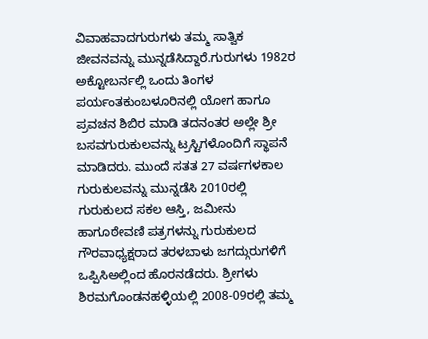ವಿವಾಹವಾದಗುರುಗಳು ತಮ್ಮ ಸಾತ್ವಿಕ ಜೀವನವನ್ನು ಮುನ್ನಡೆಸಿದ್ದಾರೆ.ಗುರುಗಳು 1982ರ ಅಕ್ಟೋಬರ್ನಲ್ಲಿ ಒಂದು ತಿಂಗಳ ಪರ್ಯಂತಕುಂಬಳೂರಿನಲ್ಲಿ ಯೋಗ ಹಾಗೂ ಪ್ರವಚನ ಶಿಬಿರ ಮಾಡಿ ತದನಂತರ ಅಲ್ಲೇ ಶ್ರೀ ಬಸವಗುರುಕುಲವನ್ನು ಟ್ರಸ್ಟಿಗಳೊಂದಿಗೆ ಸ್ಥಾಪನೆ ಮಾಡಿದರು. ಮುಂದೆ ಸತತ 27 ವರ್ಷಗಳಕಾಲ ಗುರುಕುಲವನ್ನು ಮುನ್ನಡೆಸಿ 2010ರಲ್ಲಿ ಗುರುಕುಲದ ಸಕಲ ಆಸ್ತಿ, ಜಮೀನು ಹಾಗೂಠೇವಣಿ ಪತ್ರಗಳನ್ನು ಗುರುಕುಲದ ಗೌರವಾಧ್ಯಕ್ಷರಾದ ತರಳಬಾಳು ಜಗದ್ಗುರುಗಳಿಗೆ ಒಪ್ಪಿಸಿಅಲ್ಲಿಂದ ಹೊರನಡೆದರು. ಶ್ರೀಗಳು ಶಿರಮಗೊಂಡನಹಳ್ಳಿಯಲ್ಲಿ 2008-09ರಲ್ಲಿ ತಮ್ಮ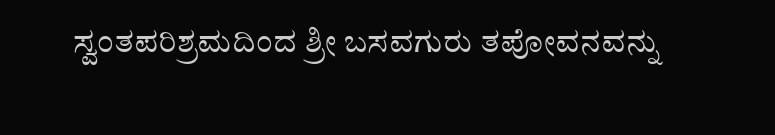ಸ್ವಂತಪರಿಶ್ರಮದಿಂದ ಶ್ರೀ ಬಸವಗುರು ತಪೋವನವನ್ನು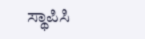ಸ್ಥಾಪಿಸಿ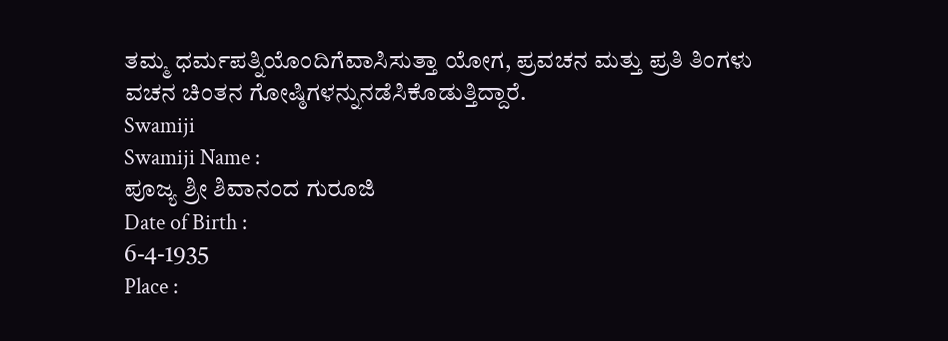ತಮ್ಮ ಧರ್ಮಪತ್ನಿಯೊಂದಿಗೆವಾಸಿಸುತ್ತಾ ಯೋಗ, ಪ್ರವಚನ ಮತ್ತು ಪ್ರತಿ ತಿಂಗಳು ವಚನ ಚಿಂತನ ಗೋಷ್ಠಿಗಳನ್ನುನಡೆಸಿಕೊಡುತ್ತಿದ್ದಾರೆ.
Swamiji
Swamiji Name :
ಪೂಜ್ಯ ಶ್ರೀ ಶಿವಾನಂದ ಗುರೂಜಿ
Date of Birth :
6-4-1935
Place :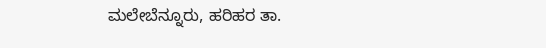ಮಲೇಬೆನ್ನೂರು, ಹರಿಹರ ತಾ.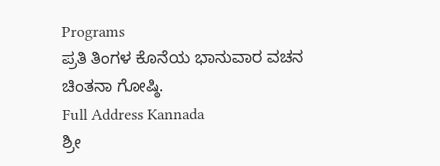Programs
ಪ್ರತಿ ತಿಂಗಳ ಕೊನೆಯ ಭಾನುವಾರ ವಚನ ಚಿಂತನಾ ಗೋಷ್ಠಿ.
Full Address Kannada
ಶ್ರೀ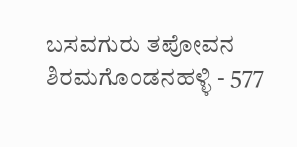ಬಸವಗುರು ತಪೋವನ
ಶಿರಮಗೊಂಡನಹಳ್ಳಿ - 577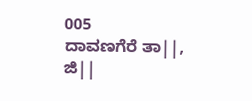005
ದಾವಣಗೆರೆ ತಾ||, ಜಿ||